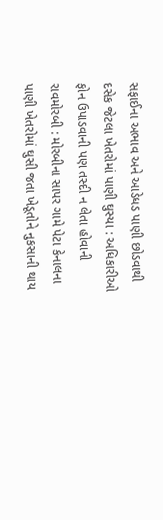સફાઈના અભાવ અને આડેધડ પાણી છોડવાથી દસેક જેટલા ખેતરોમાં પાણી ઘુસ્યા : અધિકારીઓ ફોન ઉપાડવાની પણ તસ્દી ન લેતા હોવાની રાવમોરબી : મોરબીના સાપર ગામે પેટા કેનાલના પાણી ખેતરોમાં ઘુસી જતા ખેડૂતોને નુકસાની થાય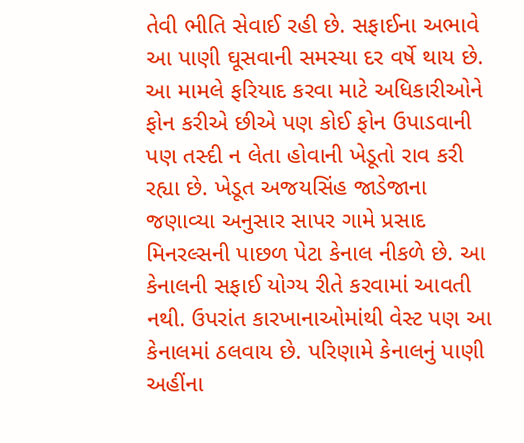તેવી ભીતિ સેવાઈ રહી છે. સફાઈના અભાવે આ પાણી ઘૂસવાની સમસ્યા દર વર્ષે થાય છે. આ મામલે ફરિયાદ કરવા માટે અધિકારીઓને ફોન કરીએ છીએ પણ કોઈ ફોન ઉપાડવાની પણ તસ્દી ન લેતા હોવાની ખેડૂતો રાવ કરી રહ્યા છે. ખેડૂત અજયસિંહ જાડેજાના જણાવ્યા અનુસાર સાપર ગામે પ્રસાદ મિનરલ્સની પાછળ પેટા કેનાલ નીકળે છે. આ કેનાલની સફાઈ યોગ્ય રીતે કરવામાં આવતી નથી. ઉપરાંત કારખાનાઓમાંથી વેસ્ટ પણ આ કેનાલમાં ઠલવાય છે. પરિણામે કેનાલનું પાણી અહીંના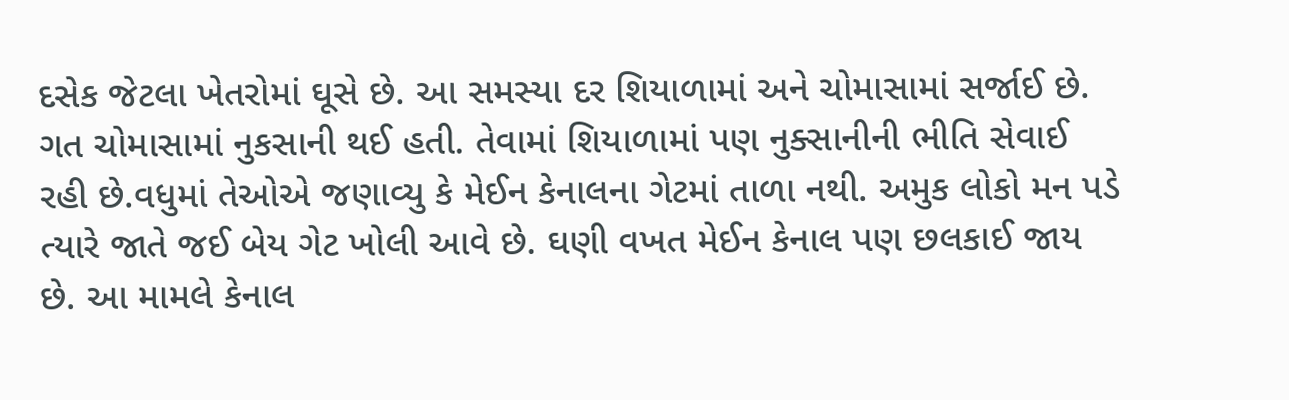દસેક જેટલા ખેતરોમાં ઘૂસે છે. આ સમસ્યા દર શિયાળામાં અને ચોમાસામાં સર્જાઈ છે. ગત ચોમાસામાં નુકસાની થઈ હતી. તેવામાં શિયાળામાં પણ નુક્સાનીની ભીતિ સેવાઈ રહી છે.વધુમાં તેઓએ જણાવ્યુ કે મેઈન કેનાલના ગેટમાં તાળા નથી. અમુક લોકો મન પડે ત્યારે જાતે જઈ બેય ગેટ ખોલી આવે છે. ઘણી વખત મેઈન કેનાલ પણ છલકાઈ જાય છે. આ મામલે કેનાલ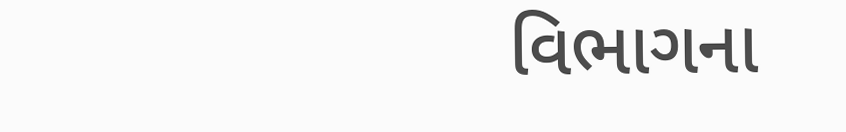વિભાગના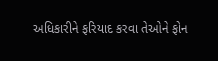અધિકારીને ફરિયાદ કરવા તેઓને ફોન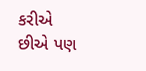કરીએ છીએ પણ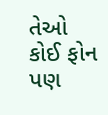તેઓ કોઈ ફોન પણ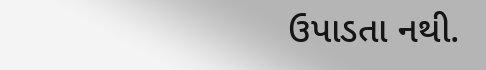ઉપાડતા નથી.